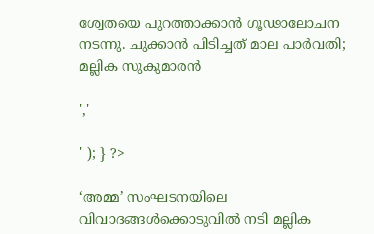ശ്വേതയെ പുറത്താക്കാൻ ഗൂഢാലോചന നടന്നു. ചുക്കാൻ പിടിച്ചത് മാല പാർവതി; മല്ലിക സുകുമാരൻ

','

' ); } ?>

‘അമ്മ’ സംഘടനയിലെ വിവാദങ്ങള്‍ക്കൊടുവില്‍ നടി മല്ലിക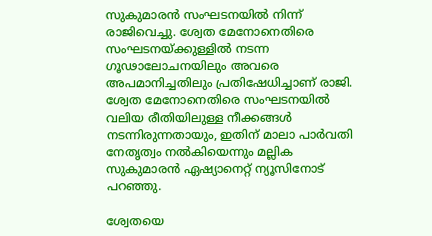സുകുമാരന്‍ സംഘടനയില്‍ നിന്ന് രാജിവെച്ചു. ശ്വേത മേനോനെതിരെ സംഘടനയ്ക്കുള്ളില്‍ നടന്ന ഗൂഢാലോചനയിലും അവരെ അപമാനിച്ചതിലും പ്രതിഷേധിച്ചാണ് രാജി. ശ്വേത മേനോനെതിരെ സംഘടനയില്‍ വലിയ രീതിയിലുള്ള നീക്കങ്ങള്‍ നടന്നിരുന്നതായും, ഇതിന് മാലാ പാര്‍വതി നേതൃത്വം നല്‍കിയെന്നും മല്ലിക സുകുമാരന്‍ ഏഷ്യാനെറ്റ് ന്യൂസിനോട് പറഞ്ഞു.

ശ്വേതയെ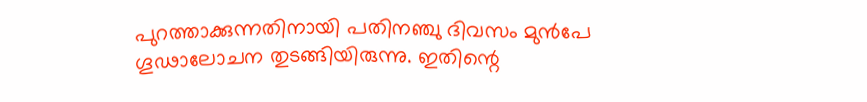പുറത്താക്കുന്നതിനായി പതിനഞ്ചു ദിവസം മുന്‍പേ ഗൂഢാലോചന തുടങ്ങിയിരുന്നു. ഇതിന്റെ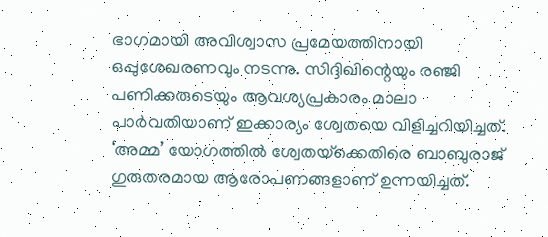ഭാഗമായി അവിശ്വാസ പ്രമേയത്തിനായി ഒപ്പുശേഖരണവും നടന്നു. സിദ്ദിഖിന്റെയും രഞ്ജി പണിക്കരുടെയും ആവശ്യപ്രകാരം മാലാ പാര്‍വതിയാണ് ഇക്കാര്യം ശ്വേതയെ വിളിച്ചറിയിച്ചത്. ‘അമ്മ’ യോഗത്തില്‍ ശ്വേതയ്‌ക്കെതിരെ ബാബുരാജ് ഗുരുതരമായ ആരോപണങ്ങളാണ് ഉന്നയിച്ചത്.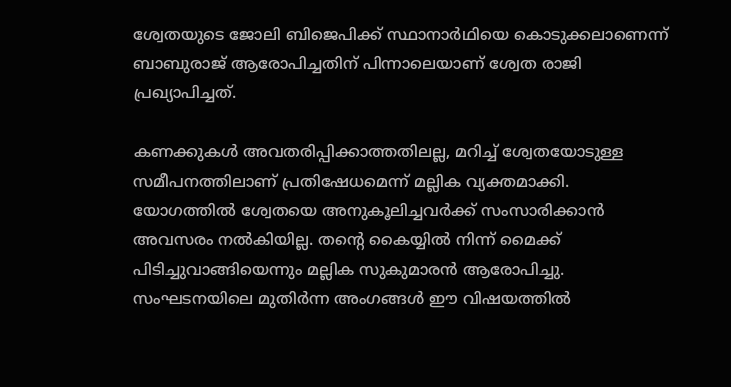ശ്വേതയുടെ ജോലി ബിജെപിക്ക് സ്ഥാനാര്‍ഥിയെ കൊടുക്കലാണെന്ന് ബാബുരാജ് ആരോപിച്ചതിന് പിന്നാലെയാണ് ശ്വേത രാജി പ്രഖ്യാപിച്ചത്.

കണക്കുകള്‍ അവതരിപ്പിക്കാത്തതിലല്ല, മറിച്ച് ശ്വേതയോടുള്ള സമീപനത്തിലാണ് പ്രതിഷേധമെന്ന് മല്ലിക വ്യക്തമാക്കി. യോഗത്തില്‍ ശ്വേതയെ അനുകൂലിച്ചവര്‍ക്ക് സംസാരിക്കാന്‍ അവസരം നല്‍കിയില്ല. തന്റെ കൈയ്യില്‍ നിന്ന് മൈക്ക് പിടിച്ചുവാങ്ങിയെന്നും മല്ലിക സുകുമാരന്‍ ആരോപിച്ചു. സംഘടനയിലെ മുതിര്‍ന്ന അംഗങ്ങള്‍ ഈ വിഷയത്തില്‍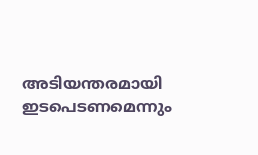അടിയന്തരമായി ഇടപെടണമെന്നും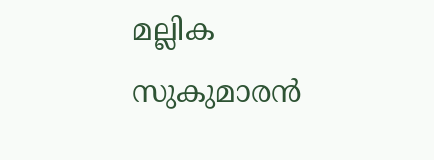മല്ലിക സുകുമാരന്‍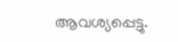ആവശ്യപ്പെട്ടു.